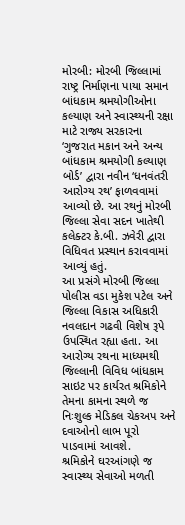મોરબી: મોરબી જિલ્લામાં રાષ્ટ્ર નિર્માણના પાયા સમાન બાંધકામ શ્રમયોગીઓના કલ્યાણ અને સ્વાસ્થ્યની રક્ષા માટે રાજ્ય સરકારના ‘ગુજરાત મકાન અને અન્ય બાંધકામ શ્રમયોગી કલ્યાણ બોર્ડ’ દ્વારા નવીન ‘ધનવંતરી આરોગ્ય રથ’ ફાળવવામાં આવ્યો છે. આ રથનું મોરબી જિલ્લા સેવા સદન ખાતેથી કલેક્ટર કે.બી. ઝવેરી દ્વારા વિધિવત પ્રસ્થાન કરાવવામાં આવ્યું હતું.
આ પ્રસંગે મોરબી જિલ્લા પોલીસ વડા મુકેશ પટેલ અને જિલ્લા વિકાસ અધિકારી નવલદાન ગઢવી વિશેષ રૂપે ઉપસ્થિત રહ્યા હતા. આ આરોગ્ય રથના માધ્યમથી જિલ્લાની વિવિધ બાંધકામ સાઇટ પર કાર્યરત શ્રમિકોને તેમના કામના સ્થળે જ નિઃશુલ્ક મેડિકલ ચેકઅપ અને દવાઓનો લાભ પૂરો પાડવામાં આવશે.
શ્રમિકોને ઘરઆંગણે જ સ્વાસ્થ્ય સેવાઓ મળતી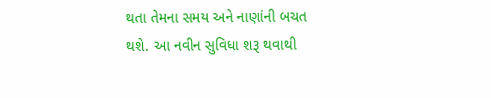થતા તેમના સમય અને નાણાંની બચત થશે. આ નવીન સુવિધા શરૂ થવાથી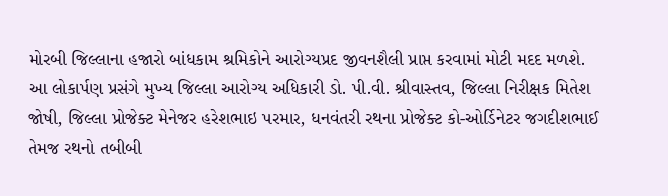મોરબી જિલ્લાના હજારો બાંધકામ શ્રમિકોને આરોગ્યપ્રદ જીવનશૈલી પ્રાપ્ત કરવામાં મોટી મદદ મળશે.
આ લોકાર્પણ પ્રસંગે મુખ્ય જિલ્લા આરોગ્ય અધિકારી ડો. પી.વી. શ્રીવાસ્તવ, જિલ્લા નિરીક્ષક મિતેશ જોષી, જિલ્લા પ્રોજેક્ટ મેનેજર હરેશભાઇ પરમાર, ધનવંતરી રથના પ્રોજેક્ટ કો-ઓર્ડિનેટર જગદીશભાઈ તેમજ રથનો તબીબી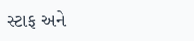સ્ટાફ અને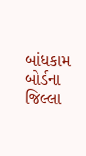બાંધકામ બોર્ડના જિલ્લા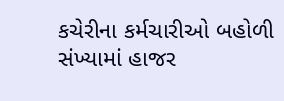કચેરીના કર્મચારીઓ બહોળી સંખ્યામાં હાજર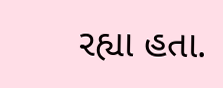રહ્યા હતા.